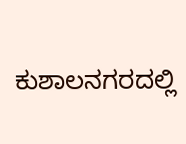ಕುಶಾಲನಗರದಲ್ಲಿ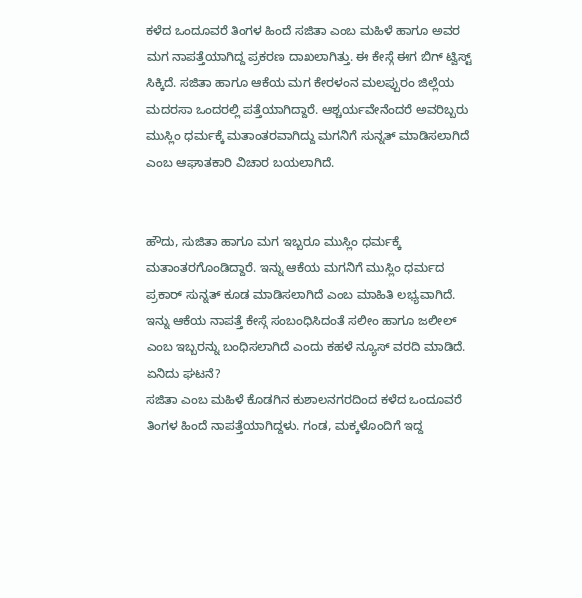ಕಳೆದ ಒಂದೂವರೆ ತಿಂಗಳ ಹಿಂದೆ ಸಜಿತಾ ಎಂಬ ಮಹಿಳೆ ಹಾಗೂ ಅವರ ಮಗ ನಾಪತ್ತೆಯಾಗಿದ್ದ ಪ್ರಕರಣ ದಾಖಲಾಗಿತ್ತು. ಈ ಕೇಸ್ಗೆ ಈಗ ಬಿಗ್ ಟ್ವಿಸ್ಟ್ ಸಿಕ್ಕಿದೆ. ಸಜಿತಾ ಹಾಗೂ ಆಕೆಯ ಮಗ ಕೇರಳಂನ ಮಲಪ್ಪುರಂ ಜಿಲ್ಲೆಯ ಮದರಸಾ ಒಂದರಲ್ಲಿ ಪತ್ತೆಯಾಗಿದ್ದಾರೆ. ಆಶ್ಚರ್ಯವೇನೆಂದರೆ ಅವರಿಬ್ಬರು ಮುಸ್ಲಿಂ ಧರ್ಮಕ್ಕೆ ಮತಾಂತರವಾಗಿದ್ದು ಮಗನಿಗೆ ಸುನ್ನತ್ ಮಾಡಿಸಲಾಗಿದೆ ಎಂಬ ಆಘಾತಕಾರಿ ವಿಚಾರ ಬಯಲಾಗಿದೆ.


ಹೌದು, ಸುಜಿತಾ ಹಾಗೂ ಮಗ ಇಬ್ಬರೂ ಮುಸ್ಲಿಂ ಧರ್ಮಕ್ಕೆ ಮತಾಂತರಗೊಂಡಿದ್ದಾರೆ. ಇನ್ನು ಆಕೆಯ ಮಗನಿಗೆ ಮುಸ್ಲಿಂ ಧರ್ಮದ ಪ್ರಕಾರ್ ಸುನ್ನತ್ ಕೂಡ ಮಾಡಿಸಲಾಗಿದೆ ಎಂಬ ಮಾಹಿತಿ ಲಭ್ಯವಾಗಿದೆ. ಇನ್ನು ಆಕೆಯ ನಾಪತ್ತೆ ಕೇಸ್ಗೆ ಸಂಬಂಧಿಸಿದಂತೆ ಸಲೀಂ ಹಾಗೂ ಜಲೀಲ್ ಎಂಬ ಇಬ್ಬರನ್ನು ಬಂಧಿಸಲಾಗಿದೆ ಎಂದು ಕಹಳೆ ನ್ಯೂಸ್ ವರದಿ ಮಾಡಿದೆ.
ಏನಿದು ಘಟನೆ?
ಸಜಿತಾ ಎಂಬ ಮಹಿಳೆ ಕೊಡಗಿನ ಕುಶಾಲನಗರದಿಂದ ಕಳೆದ ಒಂದೂವರೆ ತಿಂಗಳ ಹಿಂದೆ ನಾಪತ್ತೆಯಾಗಿದ್ದಳು. ಗಂಡ, ಮಕ್ಕಳೊಂದಿಗೆ ಇದ್ದ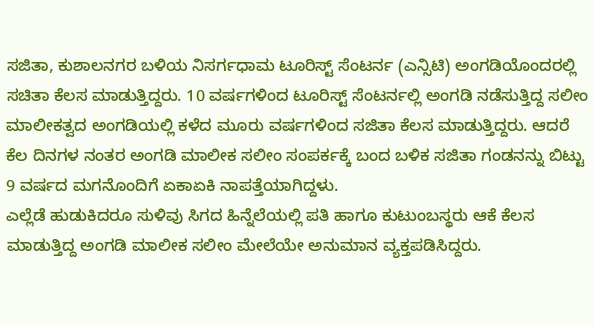ಸಜಿತಾ, ಕುಶಾಲನಗರ ಬಳಿಯ ನಿಸರ್ಗಧಾಮ ಟೂರಿಸ್ಟ್ ಸೆಂಟರ್ನ (ಎನ್ಸಿಟಿ) ಅಂಗಡಿಯೊಂದರಲ್ಲಿ ಸಚಿತಾ ಕೆಲಸ ಮಾಡುತ್ತಿದ್ದರು. 10 ವರ್ಷಗಳಿಂದ ಟೂರಿಸ್ಟ್ ಸೆಂಟರ್ನಲ್ಲಿ ಅಂಗಡಿ ನಡೆಸುತ್ತಿದ್ದ ಸಲೀಂ ಮಾಲೀಕತ್ವದ ಅಂಗಡಿಯಲ್ಲಿ ಕಳೆದ ಮೂರು ವರ್ಷಗಳಿಂದ ಸಜಿತಾ ಕೆಲಸ ಮಾಡುತ್ತಿದ್ದರು. ಆದರೆ ಕೆಲ ದಿನಗಳ ನಂತರ ಅಂಗಡಿ ಮಾಲೀಕ ಸಲೀಂ ಸಂಪರ್ಕಕ್ಕೆ ಬಂದ ಬಳಿಕ ಸಜಿತಾ ಗಂಡನನ್ನು ಬಿಟ್ಟು 9 ವರ್ಷದ ಮಗನೊಂದಿಗೆ ಏಕಾಏಕಿ ನಾಪತ್ತೆಯಾಗಿದ್ದಳು.
ಎಲ್ಲೆಡೆ ಹುಡುಕಿದರೂ ಸುಳಿವು ಸಿಗದ ಹಿನ್ನೆಲೆಯಲ್ಲಿ ಪತಿ ಹಾಗೂ ಕುಟುಂಬಸ್ಥರು ಆಕೆ ಕೆಲಸ ಮಾಡುತ್ತಿದ್ದ ಅಂಗಡಿ ಮಾಲೀಕ ಸಲೀಂ ಮೇಲೆಯೇ ಅನುಮಾನ ವ್ಯಕ್ತಪಡಿಸಿದ್ದರು.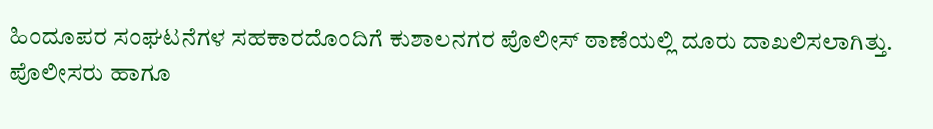ಹಿಂದೂಪರ ಸಂಘಟನೆಗಳ ಸಹಕಾರದೊಂದಿಗೆ ಕುಶಾಲನಗರ ಪೊಲೀಸ್ ಠಾಣೆಯಲ್ಲಿ ದೂರು ದಾಖಲಿಸಲಾಗಿತ್ತು. ಪೊಲೀಸರು ಹಾಗೂ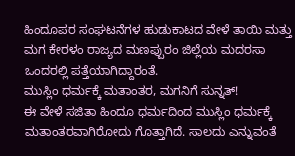ಹಿಂದೂಪರ ಸಂಘಟನೆಗಳ ಹುಡುಕಾಟದ ವೇಳೆ ತಾಯಿ ಮತ್ತು ಮಗ ಕೇರಳಂ ರಾಜ್ಯದ ಮಣಪ್ಪುರಂ ಜಿಲ್ಲೆಯ ಮದರಸಾ ಒಂದರಲ್ಲಿ ಪತ್ತೆಯಾಗಿದ್ದಾರಂತೆ.
ಮುಸ್ಲಿಂ ಧರ್ಮಕ್ಕೆ ಮತಾಂತರ, ಮಗನಿಗೆ ಸುನ್ನತ್!
ಈ ವೇಳೆ ಸಜಿತಾ ಹಿಂದೂ ಧರ್ಮದಿಂದ ಮುಸ್ಲಿಂ ಧರ್ಮಕ್ಕೆ ಮತಾಂತರವಾಗಿರೋದು ಗೊತ್ತಾಗಿದೆ. ಸಾಲದು ಎನ್ನುವಂತೆ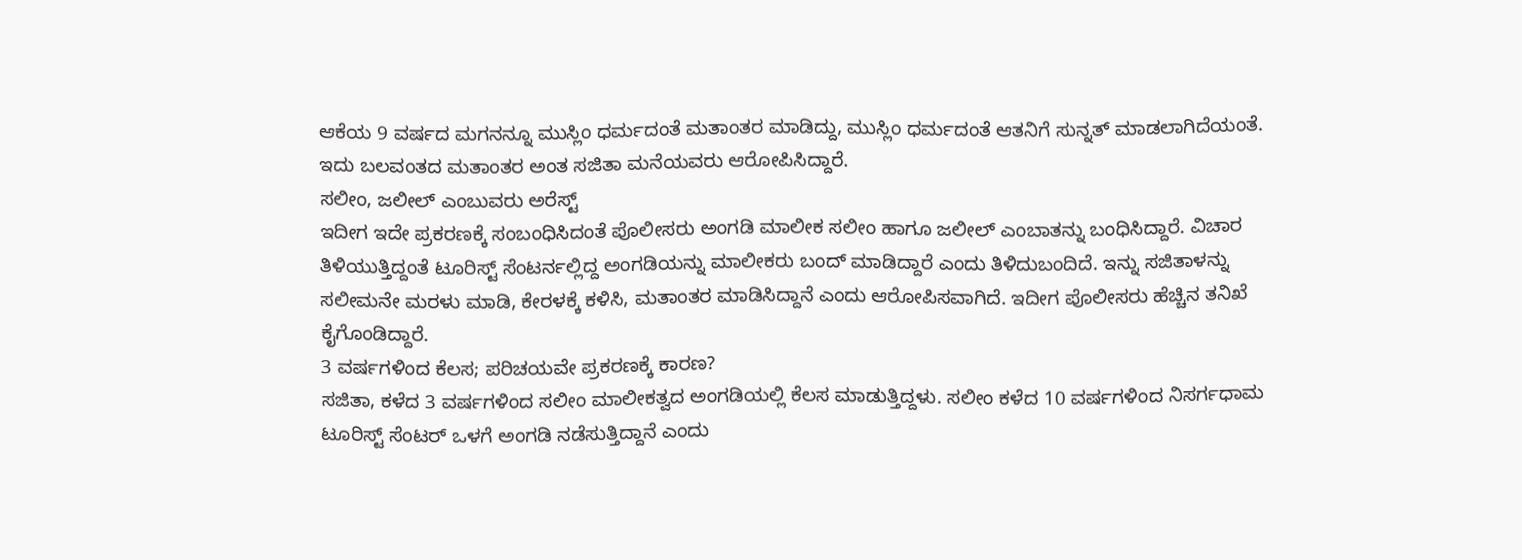ಆಕೆಯ 9 ವರ್ಷದ ಮಗನನ್ನೂ ಮುಸ್ಲಿಂ ಧರ್ಮದಂತೆ ಮತಾಂತರ ಮಾಡಿದ್ದು, ಮುಸ್ಲಿಂ ಧರ್ಮದಂತೆ ಆತನಿಗೆ ಸುನ್ನತ್ ಮಾಡಲಾಗಿದೆಯಂತೆ. ಇದು ಬಲವಂತದ ಮತಾಂತರ ಅಂತ ಸಜಿತಾ ಮನೆಯವರು ಆರೋಪಿಸಿದ್ದಾರೆ.
ಸಲೀಂ, ಜಲೀಲ್ ಎಂಬುವರು ಅರೆಸ್ಟ್
ಇದೀಗ ಇದೇ ಪ್ರಕರಣಕ್ಕೆ ಸಂಬಂಧಿಸಿದಂತೆ ಪೊಲೀಸರು ಅಂಗಡಿ ಮಾಲೀಕ ಸಲೀಂ ಹಾಗೂ ಜಲೀಲ್ ಎಂಬಾತನ್ನು ಬಂಧಿಸಿದ್ದಾರೆ. ವಿಚಾರ ತಿಳಿಯುತ್ತಿದ್ದಂತೆ ಟೂರಿಸ್ಟ್ ಸೆಂಟರ್ನಲ್ಲಿದ್ದ ಅಂಗಡಿಯನ್ನು ಮಾಲೀಕರು ಬಂದ್ ಮಾಡಿದ್ದಾರೆ ಎಂದು ತಿಳಿದುಬಂದಿದೆ. ಇನ್ನು ಸಜಿತಾಳನ್ನು ಸಲೀಮನೇ ಮರಳು ಮಾಡಿ, ಕೇರಳಕ್ಕೆ ಕಳಿಸಿ, ಮತಾಂತರ ಮಾಡಿಸಿದ್ದಾನೆ ಎಂದು ಆರೋಪಿಸವಾಗಿದೆ. ಇದೀಗ ಪೊಲೀಸರು ಹೆಚ್ಚಿನ ತನಿಖೆ ಕೈಗೊಂಡಿದ್ದಾರೆ.
3 ವರ್ಷಗಳಿಂದ ಕೆಲಸ; ಪರಿಚಯವೇ ಪ್ರಕರಣಕ್ಕೆ ಕಾರಣ?
ಸಜಿತಾ, ಕಳೆದ 3 ವರ್ಷಗಳಿಂದ ಸಲೀಂ ಮಾಲೀಕತ್ವದ ಅಂಗಡಿಯಲ್ಲಿ ಕೆಲಸ ಮಾಡುತ್ತಿದ್ದಳು. ಸಲೀಂ ಕಳೆದ 10 ವರ್ಷಗಳಿಂದ ನಿಸರ್ಗಧಾಮ ಟೂರಿಸ್ಟ್ ಸೆಂಟರ್ ಒಳಗೆ ಅಂಗಡಿ ನಡೆಸುತ್ತಿದ್ದಾನೆ ಎಂದು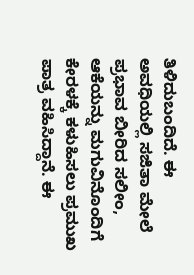ತಿಳಿದುಬಂದಿದೆ. ಈ ಅವಧಿಯಲ್ಲಿ ಸಜಿತಾ ಮೇಲೆ ಪ್ರಭಾವ ಬೀರಿದ ಸಲೀಂ, ಆಕೆಯನ್ನು ಮಗುವಿನೊಂದಿಗೆ ಕೇರಳಕ್ಕೆ ಕಳುಹಿಸಲು ಪ್ರಮುಖ ಪಾತ್ರ ವಹಿಸಿದ್ದಾನೆ. ಈ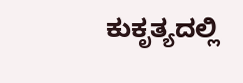ಕುಕೃತ್ಯದಲ್ಲಿ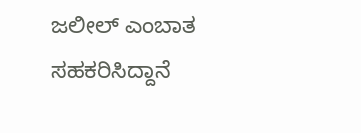ಜಲೀಲ್ ಎಂಬಾತ ಸಹಕರಿಸಿದ್ದಾನೆ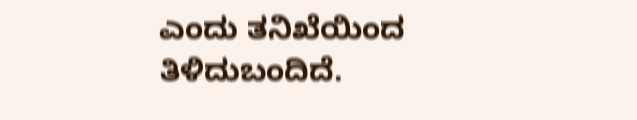ಎಂದು ತನಿಖೆಯಿಂದ ತಿಳಿದುಬಂದಿದೆ.